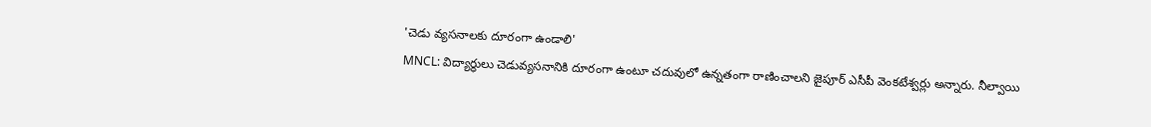'చెడు వ్యసనాలకు దూరంగా ఉండాలి'
MNCL: విద్యార్థులు చెడువ్యసనానికి దూరంగా ఉంటూ చదువులో ఉన్నతంగా రాణించాలని జైపూర్ ఎసీపీ వెంకటేశ్వర్లు అన్నారు. నీల్వాయి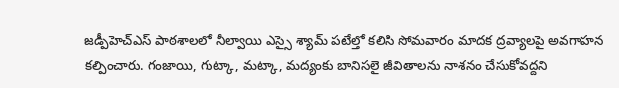జడ్పీహెచ్ఎస్ పాఠశాలలో నీల్వాయి ఎస్సై శ్యామ్ పటేల్తో కలిసి సోమవారం మాదక ద్రవ్యాలపై అవగాహన కల్పించారు. గంజాయి, గుట్కా, మట్కా, మద్యంకు బానిసలై జీవితాలను నాశనం చేసుకోవద్దని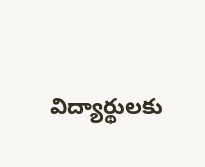విద్యార్థులకు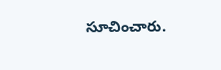సూచించారు.